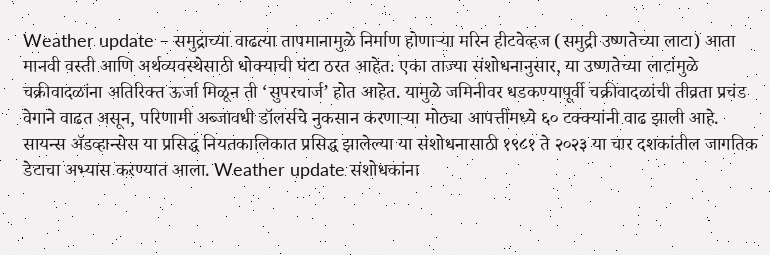Weather update – समुद्राच्या वाढत्या तापमानामुळे निर्माण होणाऱ्या मरिन हीटवेव्हज (समुद्री उष्णतेच्या लाटा) आता मानवी वस्ती आणि अर्थव्यवस्थेसाठी धोक्याची घंटा ठरत आहेत. एका ताज्या संशोधनानुसार, या उष्णतेच्या लाटांमुळे चक्रीवादळांना अतिरिक्त ऊर्जा मिळून ती ‘सुपरचार्ज’ होत आहेत. यामुळे जमिनीवर धडकण्यापूर्वी चक्रीवादळांची तीव्रता प्रचंड वेगाने वाढत असून, परिणामी अब्जावधी डॉलर्सचे नुकसान करणाऱ्या मोठ्या आपत्तींमध्ये ६० टक्क्यांनी वाढ झाली आहे. सायन्स ॲडव्हान्सेस या प्रसिद्ध नियतकालिकात प्रसिद्ध झालेल्या या संशोधनासाठी १९८१ ते २०२३ या चार दशकांतील जागतिक डेटाचा अभ्यास करण्यात आला. Weather update संशोधकांना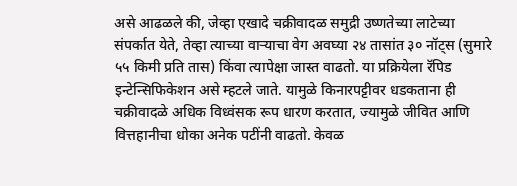असे आढळले की, जेव्हा एखादे चक्रीवादळ समुद्री उष्णतेच्या लाटेच्या संपर्कात येते, तेव्हा त्याच्या वाऱ्याचा वेग अवघ्या २४ तासांत ३० नॉट्स (सुमारे ५५ किमी प्रति तास) किंवा त्यापेक्षा जास्त वाढतो. या प्रक्रियेला रॅपिड इन्टेन्सिफिकेशन असे म्हटले जाते. यामुळे किनारपट्टीवर धडकताना ही चक्रीवादळे अधिक विध्वंसक रूप धारण करतात, ज्यामुळे जीवित आणि वित्तहानीचा धोका अनेक पटींनी वाढतो. केवळ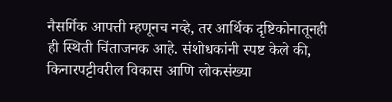नैसर्गिक आपत्ती म्हणूनच नव्हे, तर आर्थिक दृष्टिकोनातूनही ही स्थिती चिंताजनक आहे. संशोधकांनी स्पष्ट केले की, किनारपट्टीवरील विकास आणि लोकसंख्या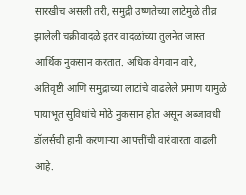सारखीच असली तरी, समुद्री उष्णतेच्या लाटेमुळे तीव्र झालेली चक्रीवादळे इतर वादळांच्या तुलनेत जास्त आर्थिक नुकसान करतात. अधिक वेगवान वारे, अतिवृष्टी आणि समुद्राच्या लाटांचे वाढलेले प्रमाण यामुळे पायाभूत सुविधांचे मोठे नुकसान होत असून अब्जावधी डॉलर्सची हानी करणाऱ्या आपत्तींची वारंवारता वाढली आहे.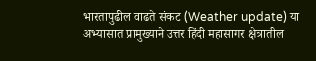भारतापुढील वाढते संकट (Weather update) या अभ्यासात प्रामुख्याने उत्तर हिंदी महासागर क्षेत्रातील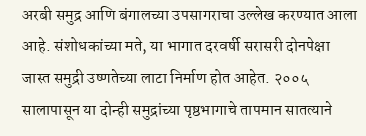अरबी समुद्र आणि बंगालच्या उपसागराचा उल्लेख करण्यात आला आहे. संशोधकांच्या मते, या भागात दरवर्षी सरासरी दोनपेक्षा जास्त समुद्री उष्णतेच्या लाटा निर्माण होत आहेत. २००५ सालापासून या दोन्ही समुद्रांच्या पृष्ठभागाचे तापमान सातत्याने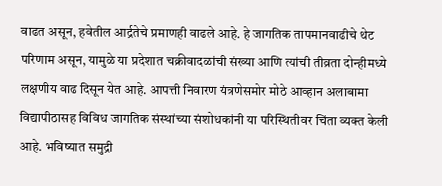वाढत असून, हवेतील आर्द्रतेचे प्रमाणही वाढले आहे. हे जागतिक तापमानवाढीचे थेट परिणाम असून, यामुळे या प्रदेशात चक्रीवादळांची संख्या आणि त्यांची तीव्रता दोन्हीमध्ये लक्षणीय वाढ दिसून येत आहे. आपत्ती निवारण यंत्रणेसमोर मोठे आव्हान अलाबामा विद्यापीठासह विविध जागतिक संस्थांच्या संशोधकांनी या परिस्थितीवर चिंता व्यक्त केली आहे. भविष्यात समुद्री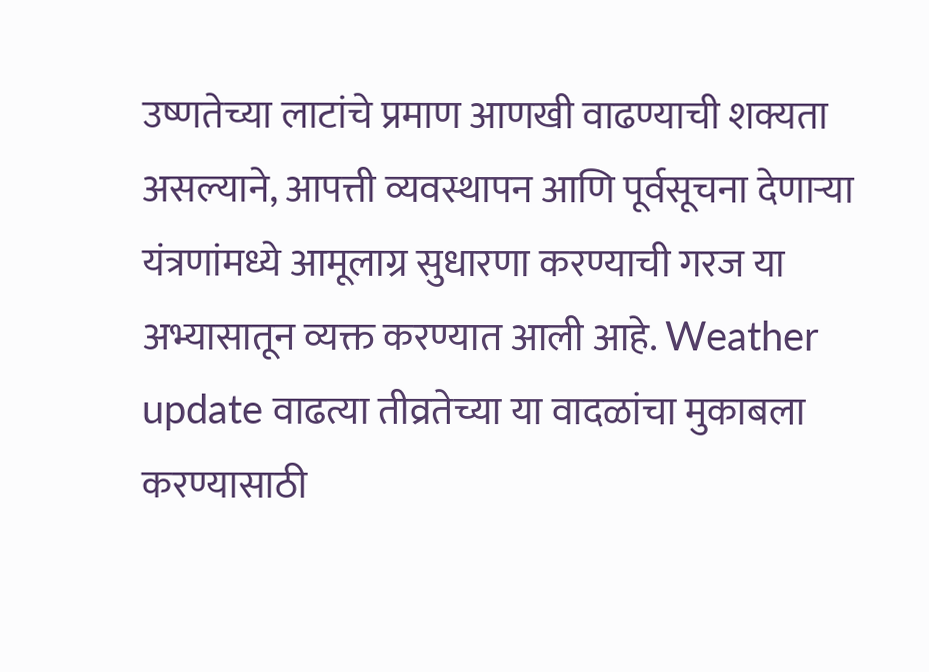उष्णतेच्या लाटांचे प्रमाण आणखी वाढण्याची शक्यता असल्याने, आपत्ती व्यवस्थापन आणि पूर्वसूचना देणाऱ्या यंत्रणांमध्ये आमूलाग्र सुधारणा करण्याची गरज या अभ्यासातून व्यक्त करण्यात आली आहे. Weather update वाढत्या तीव्रतेच्या या वादळांचा मुकाबला करण्यासाठी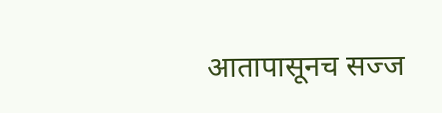आतापासूनच सज्ज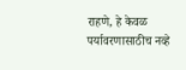राहणे, हे केवळ पर्यावरणासाठीच नव्हे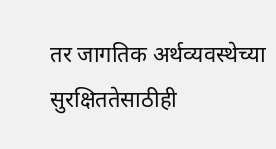तर जागतिक अर्थव्यवस्थेच्या सुरक्षिततेसाठीही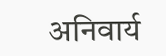अनिवार्य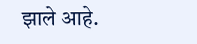झाले आहे.